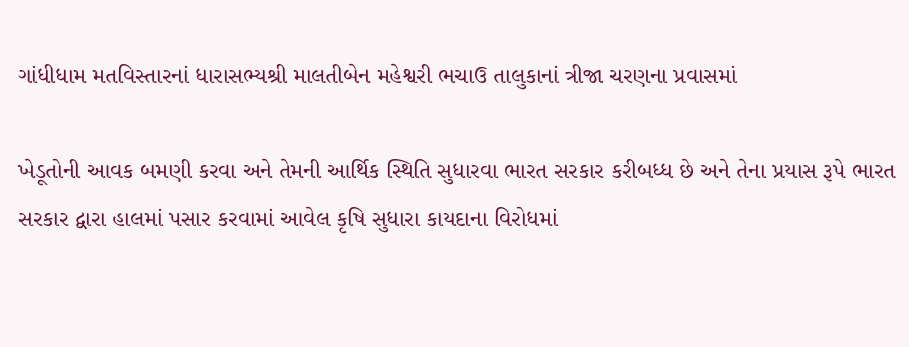ગાંધીધામ મતવિસ્તારનાં ધારાસભ્યશ્રી માલતીબેન મહેશ્વરી ભચાઉ તાલુકાનાં ત્રીજા ચરણના પ્રવાસમાં

ખેડૂતોની આવક બમણી કરવા અને તેમની આર્થિક સ્થિતિ સુધારવા ભારત સરકાર કરીબધ્ધ છે અને તેના પ્રયાસ રૂપે ભારત સરકાર દ્વારા હાલમાં પસાર કરવામાં આવેલ કૃષિ સુધારા કાયદાના વિરોધમાં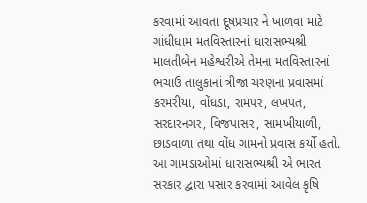કરવામાં આવતા દૂષપ્રચાર ને ખાળવા માટે ગાંધીધામ મતવિસ્તારનાં ધારાસભ્યશ્રી માલતીબેન મહેશ્વરીએ તેમના મતવિસ્તારનાં ભચાઉ તાલુકાનાં ત્રીજા ચરણના પ્રવાસમાં કરમરીયા, વોંધડા, રામપર, લખપત, સરદારનગર, વિજપાસર, સામખીયાળી, છાડવાળા તથા વોંધ ગામનો પ્રવાસ કર્યો હતો. આ ગામડાઓમાં ધારાસભ્યશ્રી એ ભારત સરકાર દ્વારા પસાર કરવામાં આવેલ કૃષિ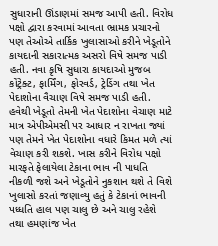સુધારાની ઊંડાણમાં સમજ આપી હતી. વિરોધ પક્ષો દ્વારા કરવામાં આવતા ભ્રામક પ્રચારનો પણ તેઓએ તાર્કિક ખુલાસાઓ કરીને ખેડૂતોને કાયદાની સકારાત્મક અસરો વિષે સમજ પાડી હતી. નવા કૃષિ સુધારા કાયદાઓ મુજબ કોંટ્રેક્ટ, ફાર્મિંગ, ફોરવર્ડ, ટ્રેડિંગ તથા ખેત પેદાશોના વૈચાણ વિષે સમજ પાડી હતી. હવેથી ખેડૂતો તેમની ખેત પેદાશોના વેચાણ માટે માત્ર એપીએમસી પર આધાર ન રાખતા જ્યાં પણ તેમને ખેત પેદાશોના વધારે કિમત મળે ત્યાં વેચાણ કરી શકશે. ખાસ કરીને વિરોધ પક્ષો મારફતે ફેલાયેલા ટેકાના ભાવ ની પાધતિ નીકળી જશે અને ખેડૂતોને નુકશાન થશે તે વિશે ખુલાસો કરતાં જણાવ્યુ હતું કે ટેકાનાં ભાવની પધ્ધતિ હાલ પણ ચાલુ છે અને ચાલુ રહેશે તથા હમણાંજ ખેત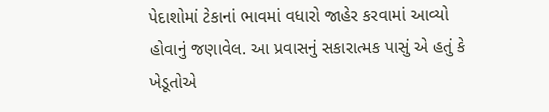પેદાશોમાં ટેકાનાં ભાવમાં વધારો જાહેર કરવામાં આવ્યો હોવાનું જણાવેલ. આ પ્રવાસનું સકારાત્મક પાસું એ હતું કે ખેડૂતોએ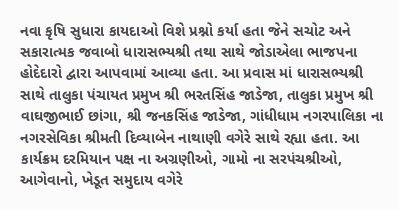નવા કૃષિ સુધારા કાયદાઓ વિશે પ્રશ્નો કર્યા હતા જેને સચોટ અને સકારાત્મક જવાબો ધારાસભ્યશ્રી તથા સાથે જોડાએલા ભાજપના હોદેદારો દ્વારા આપવામાં આવ્યા હતા. આ પ્રવાસ માં ધારાસભ્યશ્રી સાથે તાલુકા પંચાયત પ્રમુખ શ્રી ભરતસિંહ જાડેજા, તાલુકા પ્રમુખ શ્રી વાઘજીભાઈ છાંગા, શ્રી જનકસિંહ જાડેજા, ગાંધીધામ નગરપાલિકા ના નગરસેવિકા શ્રીમતી દિવ્યાબેન નાથાણી વગેરે સાથે રહ્યા હતા. આ કાર્યક્રમ દરમિયાન પક્ષ ના અગ્રણીઓ, ગામો ના સરપંચશ્રીઓ, આગેવાનો, ખેડૂત સમુદાય વગેરે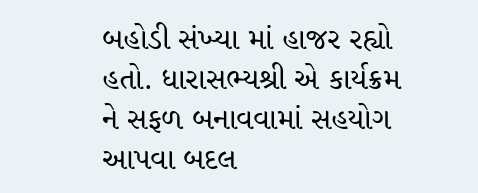બહોડી સંખ્યા માં હાજર રહ્યો હતો. ધારાસભ્યશ્રી એ કાર્યક્રમ ને સફળ બનાવવામાં સહયોગ આપવા બદલ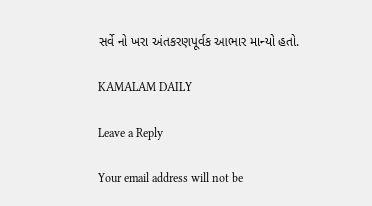સર્વે નો ખરા અંતકરણપૂર્વક આભાર માન્યો હતો.

KAMALAM DAILY

Leave a Reply

Your email address will not be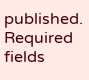published. Required fields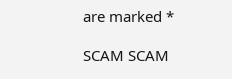are marked *

SCAM SCAM